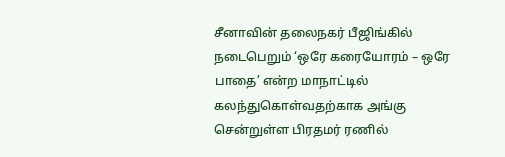சீனாவின் தலைநகர் பீஜிங்கில் நடைபெறும் ‘ஒரே கரையோரம் – ஒரே பாதை’ என்ற மாநாட்டில் கலந்துகொள்வதற்காக அங்கு சென்றுள்ள பிரதமர் ரணில்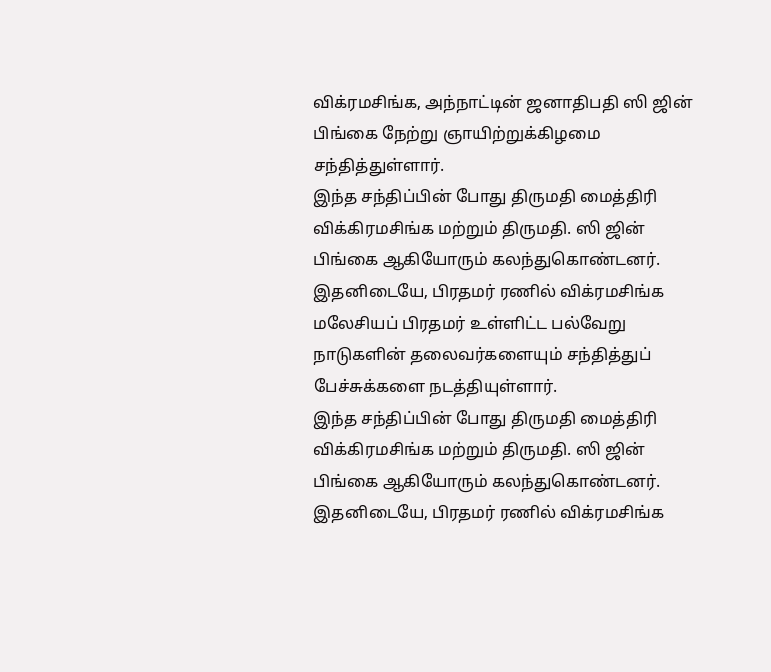விக்ரமசிங்க, அந்நாட்டின் ஜனாதிபதி ஸி ஜின் பிங்கை நேற்று ஞாயிற்றுக்கிழமை சந்தித்துள்ளார்.
இந்த சந்திப்பின் போது திருமதி மைத்திரி விக்கிரமசிங்க மற்றும் திருமதி. ஸி ஜின் பிங்கை ஆகியோரும் கலந்துகொண்டனர்.
இதனிடையே, பிரதமர் ரணில் விக்ரமசிங்க மலேசியப் பிரதமர் உள்ளிட்ட பல்வேறு நாடுகளின் தலைவர்களையும் சந்தித்துப் பேச்சுக்களை நடத்தியுள்ளார்.
இந்த சந்திப்பின் போது திருமதி மைத்திரி விக்கிரமசிங்க மற்றும் திருமதி. ஸி ஜின் பிங்கை ஆகியோரும் கலந்துகொண்டனர்.
இதனிடையே, பிரதமர் ரணில் விக்ரமசிங்க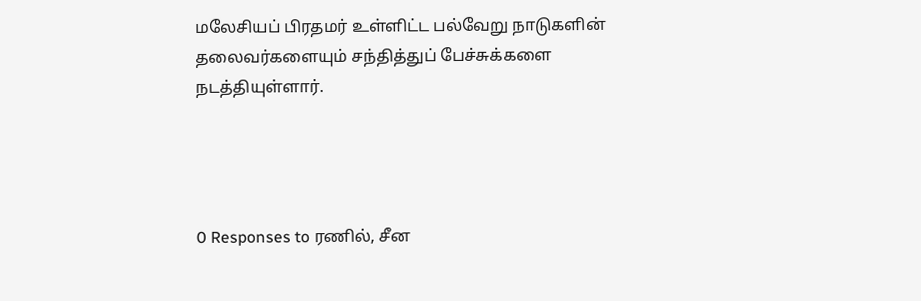மலேசியப் பிரதமர் உள்ளிட்ட பல்வேறு நாடுகளின் தலைவர்களையும் சந்தித்துப் பேச்சுக்களை நடத்தியுள்ளார்.




0 Responses to ரணில், சீன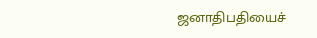ஜனாதிபதியைச்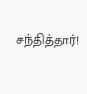சந்தித்தார்!